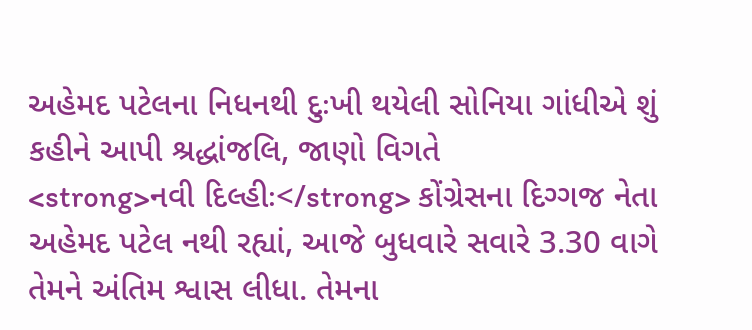અહેમદ પટેલના નિધનથી દુઃખી થયેલી સોનિયા ગાંધીએ શું કહીને આપી શ્રદ્ધાંજલિ, જાણો વિગતે
<strong>નવી દિલ્હીઃ</strong> કોંગ્રેસના દિગ્ગજ નેતા અહેમદ પટેલ નથી રહ્યાં, આજે બુધવારે સવારે 3.30 વાગે તેમને અંતિમ શ્વાસ લીધા. તેમના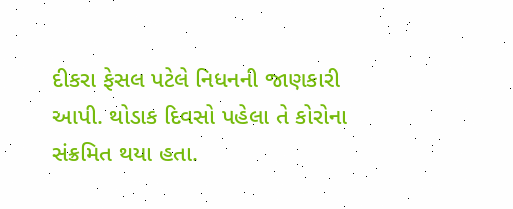દીકરા ફેસલ પટેલે નિધનની જાણકારી આપી. થોડાક દિવસો પહેલા તે કોરોના સંક્રમિત થયા હતા.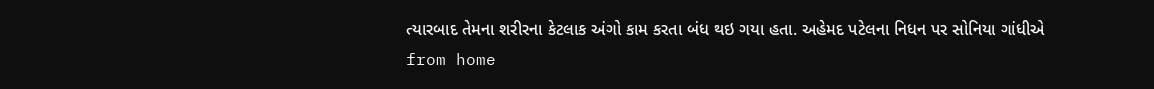ત્યારબાદ તેમના શરીરના કેટલાક અંગો કામ કરતા બંધ થઇ ગયા હતા. અહેમદ પટેલના નિધન પર સોનિયા ગાંધીએ
from home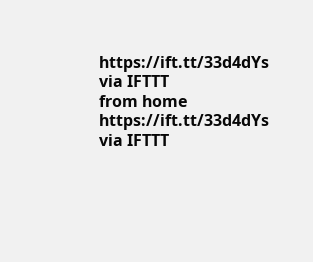https://ift.tt/33d4dYs
via IFTTT
from home https://ift.tt/33d4dYs
via IFTTT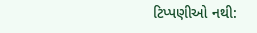ટિપ્પણીઓ નથી: